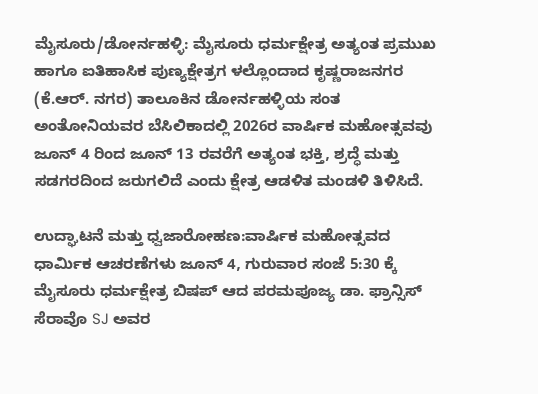ಮೈಸೂರು/ಡೋರ್ನಹಳ್ಳಿ: ಮೈಸೂರು ಧರ್ಮಕ್ಷೇತ್ರ ಅತ್ಯಂತ ಪ್ರಮುಖ ಹಾಗೂ ಐತಿಹಾಸಿಕ ಪುಣ್ಯಕ್ಷೇತ್ರಗ ಳಲ್ಲೊಂದಾದ ಕೃಷ್ಣರಾಜನಗರ (ಕೆ.ಆರ್. ನಗರ) ತಾಲೂಕಿನ ಡೋರ್ನಹಳ್ಳಿಯ ಸಂತ ಅಂತೋನಿಯವರ ಬೆಸಿಲಿಕಾದಲ್ಲಿ 2026ರ ವಾರ್ಷಿಕ ಮಹೋತ್ಸವವು ಜೂನ್ 4 ರಿಂದ ಜೂನ್ 13 ರವರೆಗೆ ಅತ್ಯಂತ ಭಕ್ತಿ, ಶ್ರದ್ಧೆ ಮತ್ತು ಸಡಗರದಿಂದ ಜರುಗಲಿದೆ ಎಂದು ಕ್ಷೇತ್ರ ಆಡಳಿತ ಮಂಡಳಿ ತಿಳಿಸಿದೆ.

ಉದ್ಘಾಟನೆ ಮತ್ತು ಧ್ವಜಾರೋಹಣ:ವಾರ್ಷಿಕ ಮಹೋತ್ಸವದ ಧಾರ್ಮಿಕ ಆಚರಣೆಗಳು ಜೂನ್ 4, ಗುರುವಾರ ಸಂಜೆ 5:30 ಕ್ಕೆ ಮೈಸೂರು ಧರ್ಮಕ್ಷೇತ್ರ ಬಿಷಪ್ ಆದ ಪರಮಪೂಜ್ಯ ಡಾ. ಫ್ರಾನ್ಸಿಸ್ ಸೆರಾವೊ SJ ಅವರ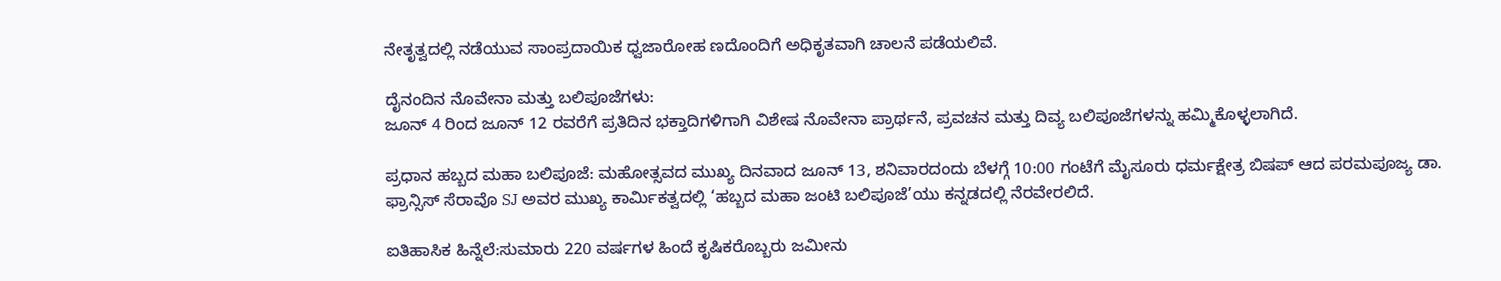ನೇತೃತ್ವದಲ್ಲಿ ನಡೆಯುವ ಸಾಂಪ್ರದಾಯಿಕ ಧ್ವಜಾರೋಹ ಣದೊಂದಿಗೆ ಅಧಿಕೃತವಾಗಿ ಚಾಲನೆ ಪಡೆಯಲಿವೆ.

ದೈನಂದಿನ ನೊವೇನಾ ಮತ್ತು ಬಲಿಪೂಜೆಗಳು:
ಜೂನ್ 4 ರಿಂದ ಜೂನ್ 12 ರವರೆಗೆ ಪ್ರತಿದಿನ ಭಕ್ತಾದಿಗಳಿಗಾಗಿ ವಿಶೇಷ ನೊವೇನಾ ಪ್ರಾರ್ಥನೆ, ಪ್ರವಚನ ಮತ್ತು ದಿವ್ಯ ಬಲಿಪೂಜೆಗಳನ್ನು ಹಮ್ಮಿಕೊಳ್ಳಲಾಗಿದೆ.

ಪ್ರಧಾನ ಹಬ್ಬದ ಮಹಾ ಬಲಿಪೂಜೆ: ಮಹೋತ್ಸವದ ಮುಖ್ಯ ದಿನವಾದ ಜೂನ್ 13, ಶನಿವಾರದಂದು ಬೆಳಗ್ಗೆ 10:00 ಗಂಟೆಗೆ ಮೈಸೂರು ಧರ್ಮಕ್ಷೇತ್ರ ಬಿಷಪ್ ಆದ ಪರಮಪೂಜ್ಯ ಡಾ. ಫ್ರಾನ್ಸಿಸ್ ಸೆರಾವೊ SJ ಅವರ ಮುಖ್ಯ ಕಾರ್ಮಿಕತ್ವದಲ್ಲಿ ‘ಹಬ್ಬದ ಮಹಾ ಜಂಟಿ ಬಲಿಪೂಜೆ’ಯು ಕನ್ನಡದಲ್ಲಿ ನೆರವೇರಲಿದೆ.

ಐತಿಹಾಸಿಕ ಹಿನ್ನೆಲೆ:ಸುಮಾರು 220 ವರ್ಷಗಳ ಹಿಂದೆ ಕೃಷಿಕರೊಬ್ಬರು ಜಮೀನು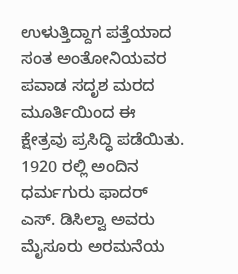ಉಳುತ್ತಿದ್ದಾಗ ಪತ್ತೆಯಾದ ಸಂತ ಅಂತೋನಿಯವರ ಪವಾಡ ಸದೃಶ ಮರದ ಮೂರ್ತಿಯಿಂದ ಈ ಕ್ಷೇತ್ರವು ಪ್ರಸಿದ್ಧಿ ಪಡೆಯಿತು. 1920 ರಲ್ಲಿ ಅಂದಿನ ಧರ್ಮಗುರು ಫಾದರ್ ಎಸ್. ಡಿಸಿಲ್ವಾ ಅವರು ಮೈಸೂರು ಅರಮನೆಯ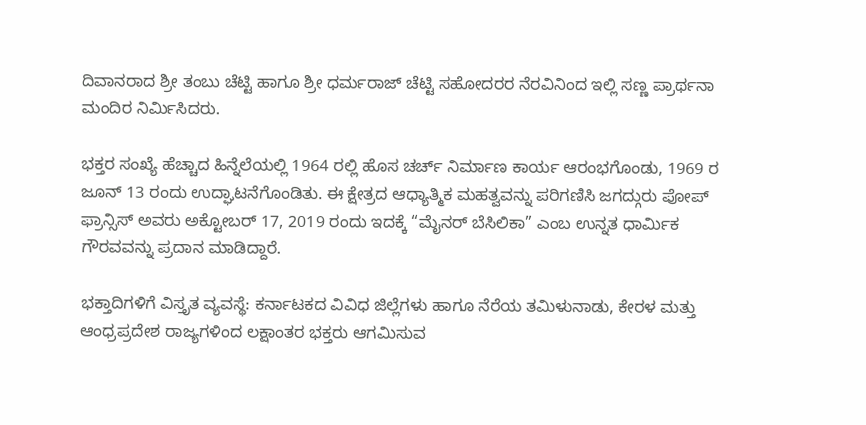ದಿವಾನರಾದ ಶ್ರೀ ತಂಬು ಚೆಟ್ಟಿ ಹಾಗೂ ಶ್ರೀ ಧರ್ಮರಾಜ್ ಚೆಟ್ಟಿ ಸಹೋದರರ ನೆರವಿನಿಂದ ಇಲ್ಲಿ ಸಣ್ಣ ಪ್ರಾರ್ಥನಾ ಮಂದಿರ ನಿರ್ಮಿಸಿದರು.

ಭಕ್ತರ ಸಂಖ್ಯೆ ಹೆಚ್ಚಾದ ಹಿನ್ನೆಲೆಯಲ್ಲಿ 1964 ರಲ್ಲಿ ಹೊಸ ಚರ್ಚ್ ನಿರ್ಮಾಣ ಕಾರ್ಯ ಆರಂಭಗೊಂಡು, 1969 ರ ಜೂನ್ 13 ರಂದು ಉದ್ಘಾಟನೆಗೊಂಡಿತು. ಈ ಕ್ಷೇತ್ರದ ಆಧ್ಯಾತ್ಮಿಕ ಮಹತ್ವವನ್ನು ಪರಿಗಣಿಸಿ ಜಗದ್ಗುರು ಪೋಪ್ ಫ್ರಾನ್ಸಿಸ್ ಅವರು ಅಕ್ಟೋಬರ್ 17, 2019 ರಂದು ಇದಕ್ಕೆ “ಮೈನರ್ ಬೆಸಿಲಿಕಾ” ಎಂಬ ಉನ್ನತ ಧಾರ್ಮಿಕ ಗೌರವವನ್ನು ಪ್ರದಾನ ಮಾಡಿದ್ದಾರೆ.

ಭಕ್ತಾದಿಗಳಿಗೆ ವಿಸ್ತೃತ ವ್ಯವಸ್ಥೆ: ಕರ್ನಾಟಕದ ವಿವಿಧ ಜಿಲ್ಲೆಗಳು ಹಾಗೂ ನೆರೆಯ ತಮಿಳುನಾಡು, ಕೇರಳ ಮತ್ತು ಆಂಧ್ರಪ್ರದೇಶ ರಾಜ್ಯಗಳಿಂದ ಲಕ್ಷಾಂತರ ಭಕ್ತರು ಆಗಮಿಸುವ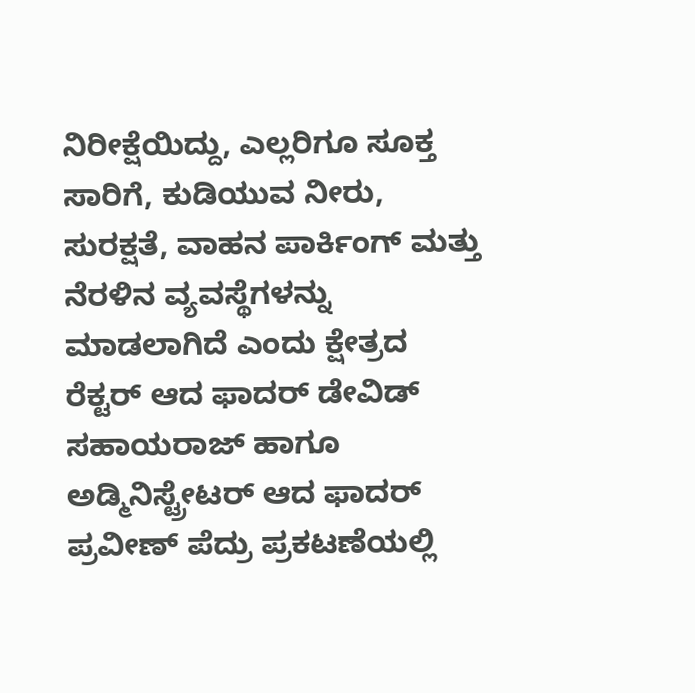ನಿರೀಕ್ಷೆಯಿದ್ದು, ಎಲ್ಲರಿಗೂ ಸೂಕ್ತ ಸಾರಿಗೆ, ಕುಡಿಯುವ ನೀರು, ಸುರಕ್ಷತೆ, ವಾಹನ ಪಾರ್ಕಿಂಗ್ ಮತ್ತು ನೆರಳಿನ ವ್ಯವಸ್ಥೆಗಳನ್ನು ಮಾಡಲಾಗಿದೆ ಎಂದು ಕ್ಷೇತ್ರದ ರೆಕ್ಟರ್ ಆದ ಫಾದರ್ ಡೇವಿಡ್ ಸಹಾಯರಾಜ್ ಹಾಗೂ ಅಡ್ಮಿನಿಸ್ಟ್ರೇಟರ್ ಆದ ಫಾದರ್ ಪ್ರವೀಣ್ ಪೆದ್ರು ಪ್ರಕಟಣೆಯಲ್ಲಿ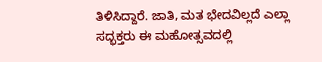ತಿಳಿಸಿದ್ದಾರೆ. ಜಾತಿ, ಮತ ಭೇದವಿಲ್ಲದೆ ಎಲ್ಲಾ ಸದ್ಭಕ್ತರು ಈ ಮಹೋತ್ಸವದಲ್ಲಿ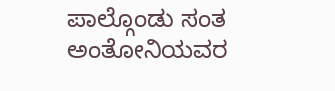ಪಾಲ್ಗೊಂಡು ಸಂತ ಅಂತೋನಿಯವರ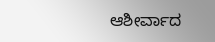ಆಶೀರ್ವಾದ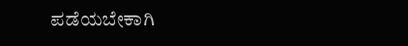ಪಡೆಯಬೇಕಾಗಿ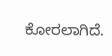ಕೋರಲಾಗಿದೆ.